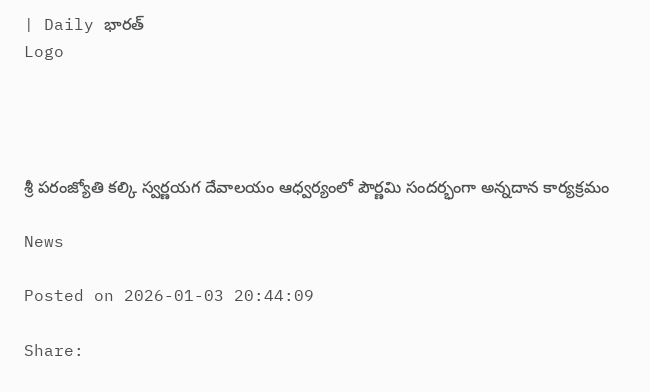| Daily భారత్
Logo




శ్రీ పరంజ్యోతి కల్కి స్వర్ణయగ దేవాలయం ఆధ్వర్యంలో పౌర్ణమి సందర్భంగా అన్నదాన కార్యక్రమం

News

Posted on 2026-01-03 20:44:09

Share: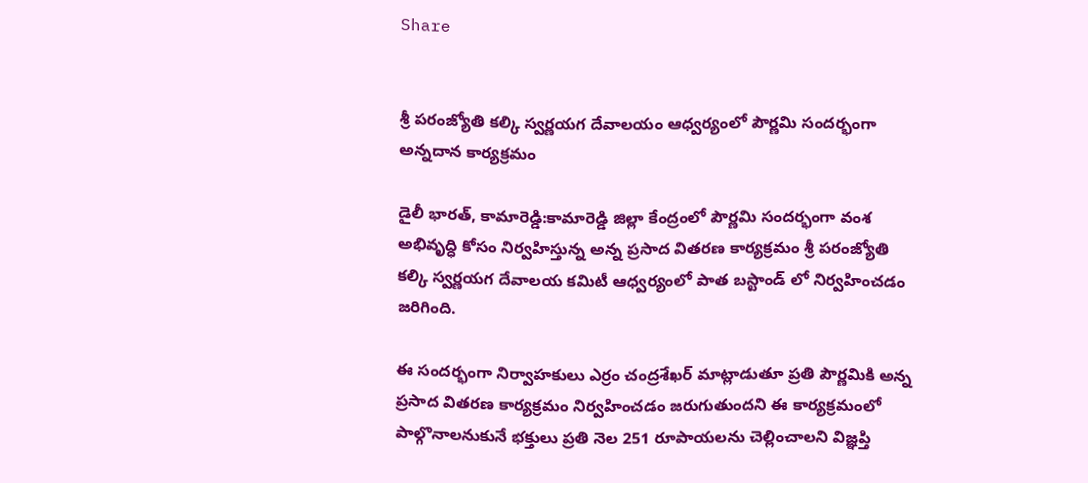Share


శ్రీ పరంజ్యోతి కల్కి స్వర్ణయగ దేవాలయం ఆధ్వర్యంలో పౌర్ణమి సందర్భంగా అన్నదాన కార్యక్రమం

డైలీ భారత్, కామారెడ్డి:కామారెడ్డి జిల్లా కేంద్రంలో పౌర్ణమి సందర్భంగా వంశ అభివృద్ధి కోసం నిర్వహిస్తున్న అన్న ప్రసాద వితరణ కార్యక్రమం శ్రీ పరంజ్యోతి కల్కి స్వర్ణయగ దేవాలయ కమిటీ ఆధ్వర్యంలో పాత బస్టాండ్ లో నిర్వహించడం జరిగింది.

ఈ సందర్భంగా నిర్వాహకులు ఎర్రం చంద్రశేఖర్ మాట్లాడుతూ ప్రతి పౌర్ణమికి అన్న ప్రసాద వితరణ కార్యక్రమం నిర్వహించడం జరుగుతుందని ఈ కార్యక్రమంలో పాల్గొనాలనుకునే భక్తులు ప్రతి నెల 251 రూపాయలను చెల్లించాలని విజ్ఞప్తి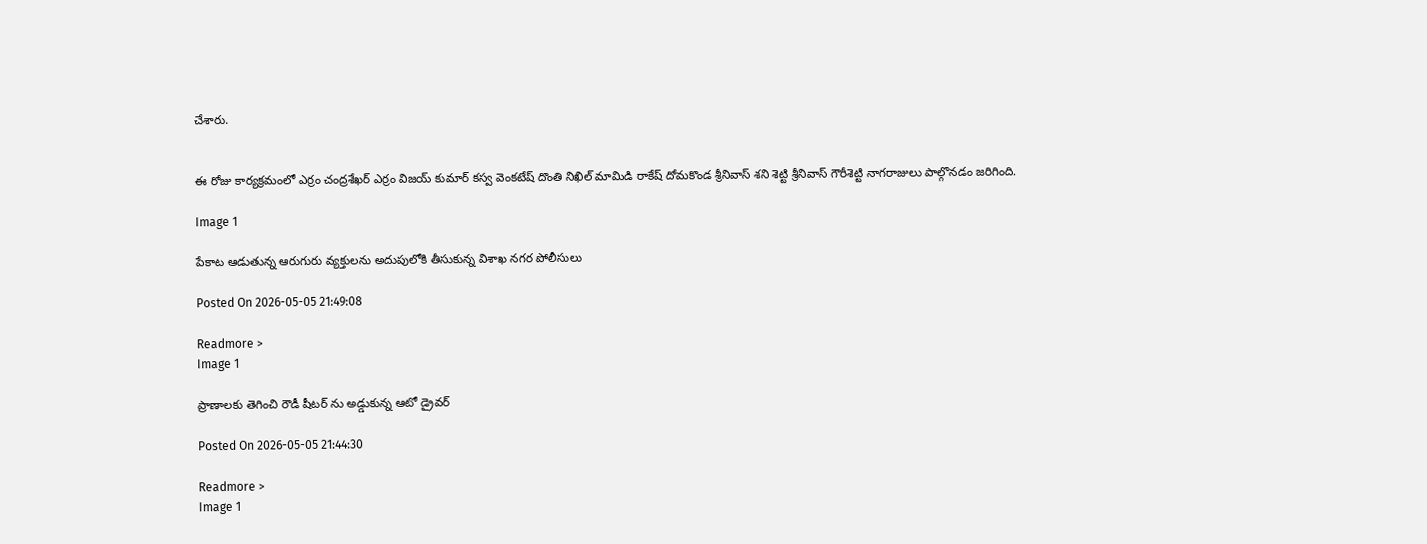చేశారు.


ఈ రోజు కార్యక్రమంలో ఎర్రం చంద్రశేఖర్ ఎర్రం విజయ్ కుమార్ కస్వ వెంకటేష్ దొంతి నిఖిల్ మామిడి రాకేష్ దోమకొండ శ్రీనివాస్ శని శెట్టి శ్రీనివాస్ గౌరీశెట్టి నాగరాజులు పాల్గొనడం జరిగింది.

Image 1

పేకాట ఆడుతున్న ఆరుగురు వ్యక్తులను అదుపులోకి తీసుకున్న విశాఖ నగర పోలీసులు

Posted On 2026-05-05 21:49:08

Readmore >
Image 1

ప్రాణాలకు తెగించి రౌడీ షీటర్ ను అడ్డుకున్న ఆటో డ్రైవర్

Posted On 2026-05-05 21:44:30

Readmore >
Image 1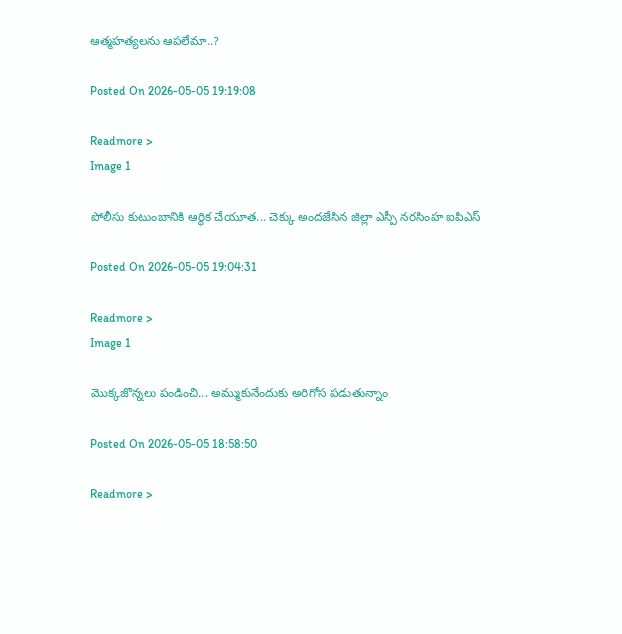ఆత్మహత్యలను ఆపలేమా..?

Posted On 2026-05-05 19:19:08

Readmore >
Image 1

పోలీసు కుటుంబానికి ఆర్థిక చేయూత... చెక్కు అందజేసిన జిల్లా ఎస్పీ నరసింహ ఐపిఎస్

Posted On 2026-05-05 19:04:31

Readmore >
Image 1

మొక్కజొన్నలు పండించి... అమ్ముకునేందుకు అరిగోస పడుతున్నాం

Posted On 2026-05-05 18:58:50

Readmore >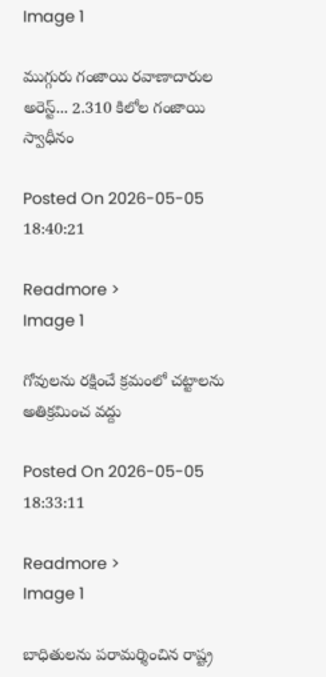Image 1

ముగ్గురు గంజాయి రవాణాదారుల అరెస్ట్... 2.310 కిలోల గంజాయి స్వాధీనం

Posted On 2026-05-05 18:40:21

Readmore >
Image 1

గోవులను రక్షించే క్రమంలో చట్టాలను అతిక్రమించ వద్దు

Posted On 2026-05-05 18:33:11

Readmore >
Image 1

బాధితులను పరామర్శించిన రాష్ట్ర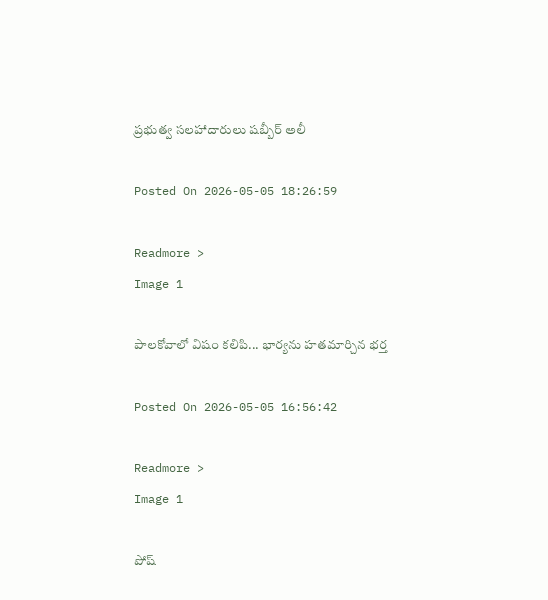ప్రభుత్వ సలహాదారులు షబ్బీర్ అలీ

Posted On 2026-05-05 18:26:59

Readmore >
Image 1

పాలకోవాలో విషం కలిపి... భార్యను హతమార్చిన భర్త

Posted On 2026-05-05 16:56:42

Readmore >
Image 1

పోష్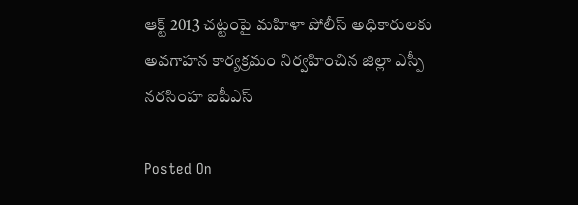ఆక్ట్ 2013 చట్టంపై మహిళా పోలీస్ అధికారులకు అవగాహన కార్యక్రమం నిర్వహించిన జిల్లా ఎస్పీ నరసింహ ఐపీఎస్

Posted On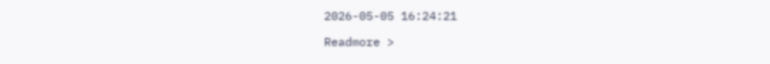2026-05-05 16:24:21

Readmore >